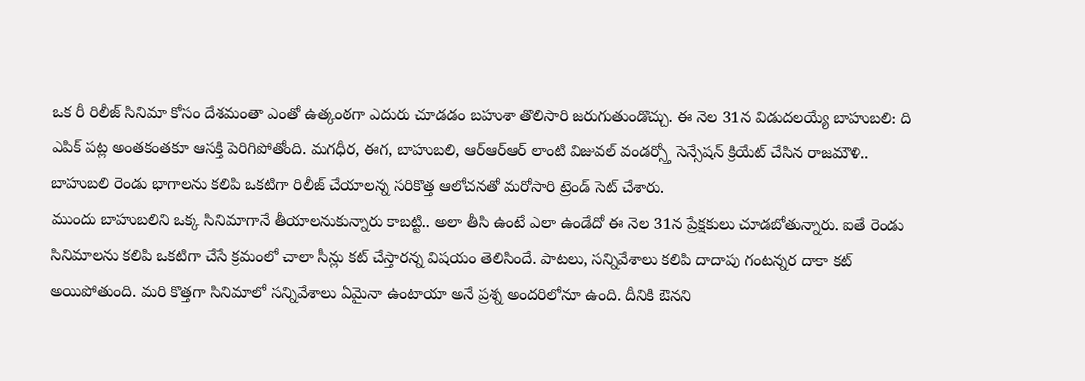ఒక రీ రిలీజ్ సినిమా కోసం దేశమంతా ఎంతో ఉత్కంఠగా ఎదురు చూడడం బహుశా తొలిసారి జరుగుతుండొచ్చు. ఈ నెల 31న విడుదలయ్యే బాహుబలి: ది ఎపిక్ పట్ల అంతకంతకూ ఆసక్తి పెరిగిపోతోంది. మగధీర, ఈగ, బాహుబలి, ఆర్ఆర్ఆర్ లాంటి విజువల్ వండర్స్తో సెన్సేషన్ క్రియేట్ చేసిన రాజమౌళి.. బాహుబలి రెండు భాగాలను కలిపి ఒకటిగా రిలీజ్ చేయాలన్న సరికొత్త ఆలోచనతో మరోసారి ట్రెండ్ సెట్ చేశారు.
ముందు బాహుబలిని ఒక్క సినిమాగానే తీయాలనుకున్నారు కాబట్టి.. అలా తీసి ఉంటే ఎలా ఉండేదో ఈ నెల 31న ప్రేక్షకులు చూడబోతున్నారు. ఐతే రెండు సినిమాలను కలిపి ఒకటిగా చేసే క్రమంలో చాలా సీన్లు కట్ చేస్తారన్న విషయం తెలిసిందే. పాటలు, సన్నివేశాలు కలిపి దాదాపు గంటన్నర దాకా కట్ అయిపోతుంది. మరి కొత్తగా సినిమాలో సన్నివేశాలు ఏమైనా ఉంటాయా అనే ప్రశ్న అందరిలోనూ ఉంది. దీనికి ఔనని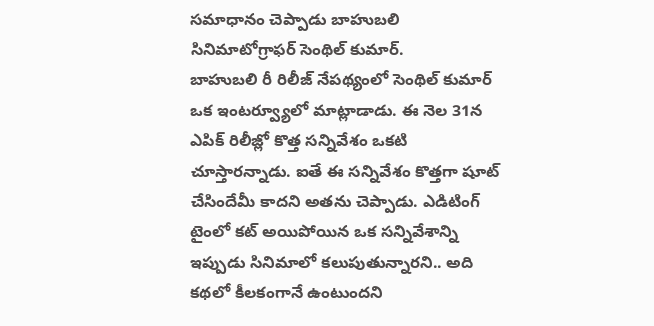సమాధానం చెప్పాడు బాహుబలి సినిమాటోగ్రాఫర్ సెంథిల్ కుమార్.
బాహుబలి రీ రిలీజ్ నేపథ్యంలో సెంథిల్ కుమార్ ఒక ఇంటర్వ్యూలో మాట్లాడాడు. ఈ నెల 31న ఎపిక్ రిలీజ్లో కొత్త సన్నివేశం ఒకటి చూస్తారన్నాడు. ఐతే ఈ సన్నివేశం కొత్తగా షూట్ చేసిందేమీ కాదని అతను చెప్పాడు. ఎడిటింగ్ టైంలో కట్ అయిపోయిన ఒక సన్నివేశాన్ని ఇప్పుడు సినిమాలో కలుపుతున్నారని.. అది కథలో కీలకంగానే ఉంటుందని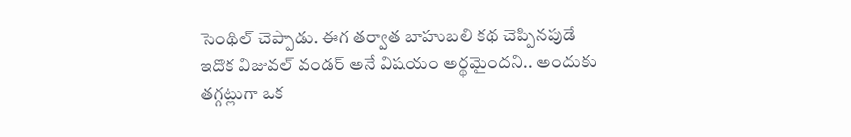సెంథిల్ చెప్పాడు. ఈగ తర్వాత బాహుబలి కథ చెప్పినపుడే ఇదొక విజువల్ వండర్ అనే విషయం అర్థమైందని.. అందుకు తగ్గట్లుగా ఒక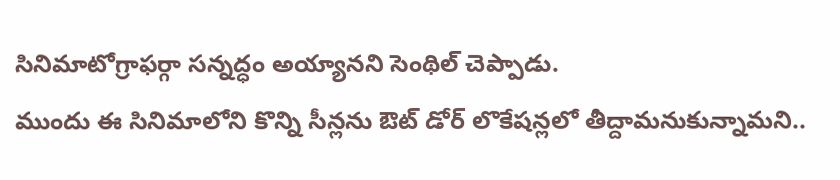సినిమాటోగ్రాఫర్గా సన్నద్ధం అయ్యానని సెంథిల్ చెప్పాడు.
ముందు ఈ సినిమాలోని కొన్ని సీన్లను ఔట్ డోర్ లొకేషన్లలో తీద్దామనుకున్నామని..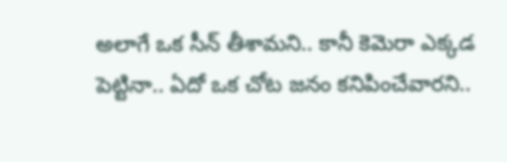అలాగే ఒక సీన్ తీశామని.. కానీ కెమెరా ఎక్కడ పెట్టినా.. ఏదో ఒక చోట జనం కనిపించేవారని..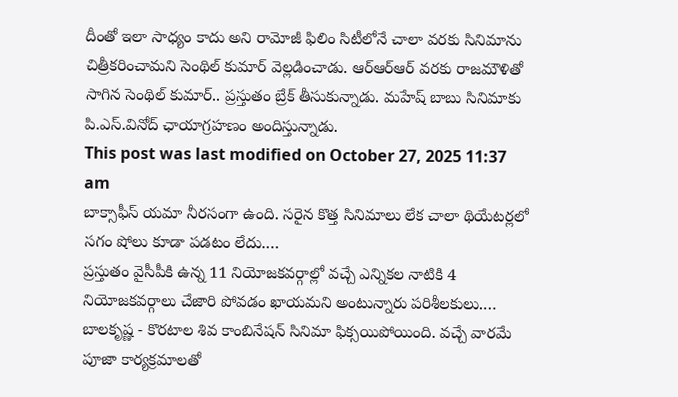దీంతో ఇలా సాధ్యం కాదు అని రామోజీ ఫిలిం సిటీలోనే చాలా వరకు సినిమాను చిత్రీకరించామని సెంథిల్ కుమార్ వెల్లడించాడు. ఆర్ఆర్ఆర్ వరకు రాజమౌళితో సాగిన సెంథిల్ కుమార్.. ప్రస్తుతం బ్రేక్ తీసుకున్నాడు. మహేష్ బాబు సినిమాకు పి.ఎస్.వినోద్ ఛాయాగ్రహణం అందిస్తున్నాడు.
This post was last modified on October 27, 2025 11:37 am
బాక్సాఫీస్ యమా నీరసంగా ఉంది. సరైన కొత్త సినిమాలు లేక చాలా థియేటర్లలో సగం షోలు కూడా పడటం లేదు.…
ప్రస్తుతం వైసీపీకి ఉన్న 11 నియోజకవర్గాల్లో వచ్చే ఎన్నికల నాటికి 4 నియోజకవర్గాలు చేజారి పోవడం ఖాయమని అంటున్నారు పరిశీలకులు.…
బాలకృష్ణ - కొరటాల శివ కాంబినేషన్ సినిమా ఫిక్సయిపోయింది. వచ్చే వారమే పూజా కార్యక్రమాలతో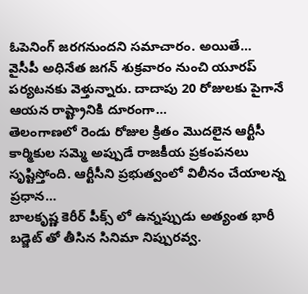ఓపెనింగ్ జరగనుందని సమాచారం. అయితే…
వైసీపీ అధినేత జగన్ శుక్రవారం నుంచి యూరప్ పర్యటనకు వెళ్తున్నారు. దాదాపు 20 రోజులకు పైగానే ఆయన రాష్ట్రానికి దూరంగా…
తెలంగాణలో రెండు రోజుల క్రితం మొదలైన ఆర్టీసీ కార్మికుల సమ్మె అప్పుడే రాజకీయ ప్రకంపనలు సృష్టిస్తోంది. ఆర్టీసీని ప్రభుత్వంలో విలీనం చేయాలన్న ప్రధాన…
బాలకృష్ణ కెరీర్ పీక్స్ లో ఉన్నప్పుడు అత్యంత భారీ బడ్జెట్ తో తీసిన సినిమా నిప్పురవ్వ.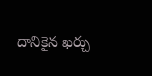దానికైన ఖర్చు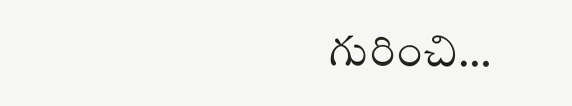గురించి…